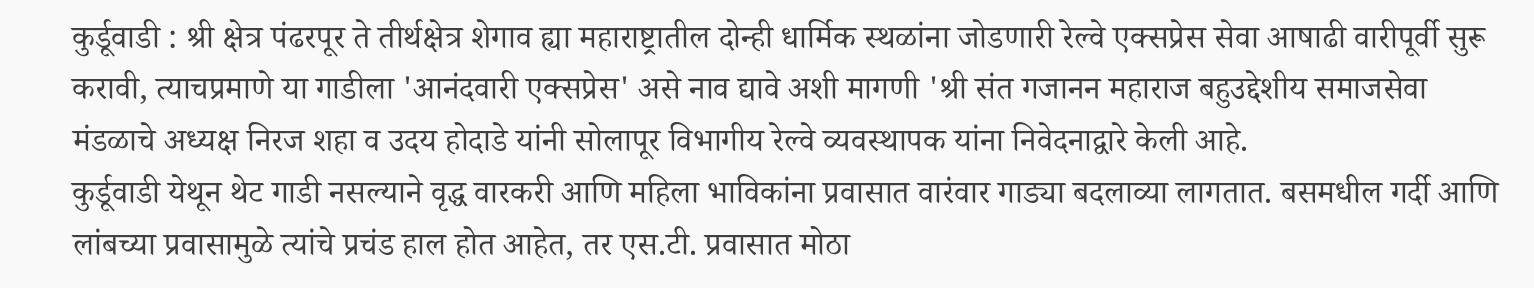कुर्डूवाडी : श्री क्षेत्र पंढरपूर ते तीर्थक्षेत्र शेगाव ह्या महाराष्ट्रातील दोन्ही धार्मिक स्थळांना जोडणारी रेल्वे एक्सप्रेस सेवा आषाढी वारीपूर्वी सुरू करावी, त्याचप्रमाणे या गाडीला 'आनंदवारी एक्सप्रेस' असे नाव द्यावे अशी मागणी 'श्री संत गजानन महाराज बहुउद्देशीय समाजसेवा मंडळाचे अध्यक्ष निरज शहा व उदय होदाडे यांनी सोलापूर विभागीय रेल्वे व्यवस्थापक यांना निवेदनाद्वारे केली आहे.
कुर्डूवाडी येथून थेट गाडी नसल्याने वृद्ध वारकरी आणि महिला भाविकांना प्रवासात वारंवार गाड्या बदलाव्या लागतात. बसमधील गर्दी आणि लांबच्या प्रवासामुळे त्यांचे प्रचंड हाल होत आहेत, तर एस.टी. प्रवासात मोठा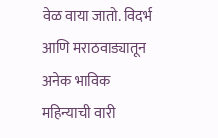वेळ वाया जातो. विदर्भ आणि मराठवाड्यातून अनेक भाविक महिन्याची वारी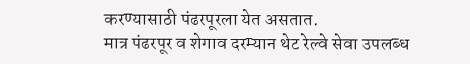करण्यासाठी पंढरपूरला येत असतात.
मात्र पंढरपूर व शेगाव दरम्यान थेट रेल्वे सेवा उपलब्ध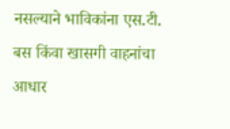नसल्याने भाविकांना एस.टी. बस किंवा खासगी वाहनांचा आधार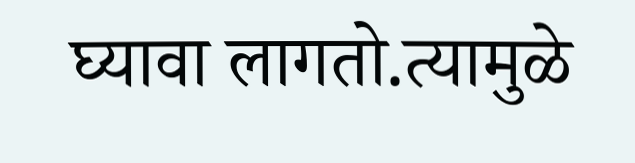घ्यावा लागतो.त्यामुळे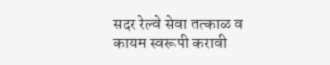सदर रेल्वे सेवा तत्काळ व कायम स्वरूपी करावी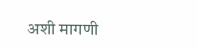अशी मागणी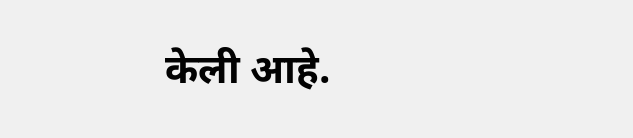केली आहे.